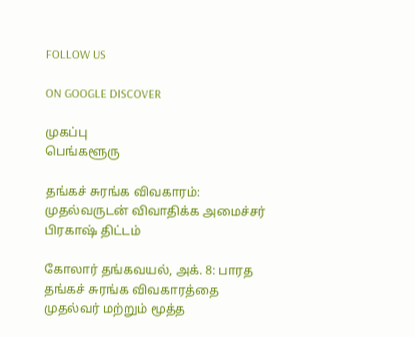FOLLOW US

ON GOOGLE DISCOVER

முகப்பு
பெங்களூரு

தங்கச் சுரங்க விவகாரம்: முதல்வருடன் விவாதிக்க அமைச்சர் பிரகாஷ் திட்டம்

கோலார் தங்கவயல், அக். 8: பாரத தங்கச் சுரங்க விவகாரத்தை முதல்வர் மற்றும் மூத்த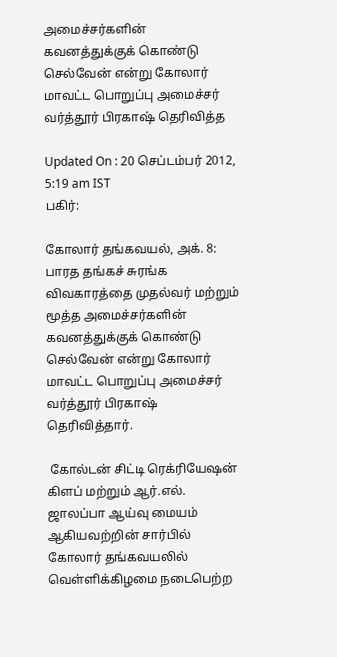அமைச்சர்களின் கவனத்துக்குக் கொண்டு செல்வேன் என்று கோலார் மாவட்ட பொறுப்பு அமைச்சர் வர்த்தூர் பிரகாஷ் தெரிவித்த

Updated On : 20 செப்டம்பர் 2012, 5:19 am IST
பகிர்:

கோலார் தங்கவயல், அக். 8: பாரத தங்கச் சுரங்க விவகாரத்தை முதல்வர் மற்றும் மூத்த அமைச்சர்களின் கவனத்துக்குக் கொண்டு செல்வேன் என்று கோலார் மாவட்ட பொறுப்பு அமைச்சர் வர்த்தூர் பிரகாஷ் தெரிவித்தார்.

 கோல்டன் சிட்டி ரெக்ரியேஷன் கிளப் மற்றும் ஆர்.எல். ஜாலப்பா ஆய்வு மையம் ஆகியவற்றின் சார்பில் கோலார் தங்கவயலில் வெள்ளிக்கிழமை நடைபெற்ற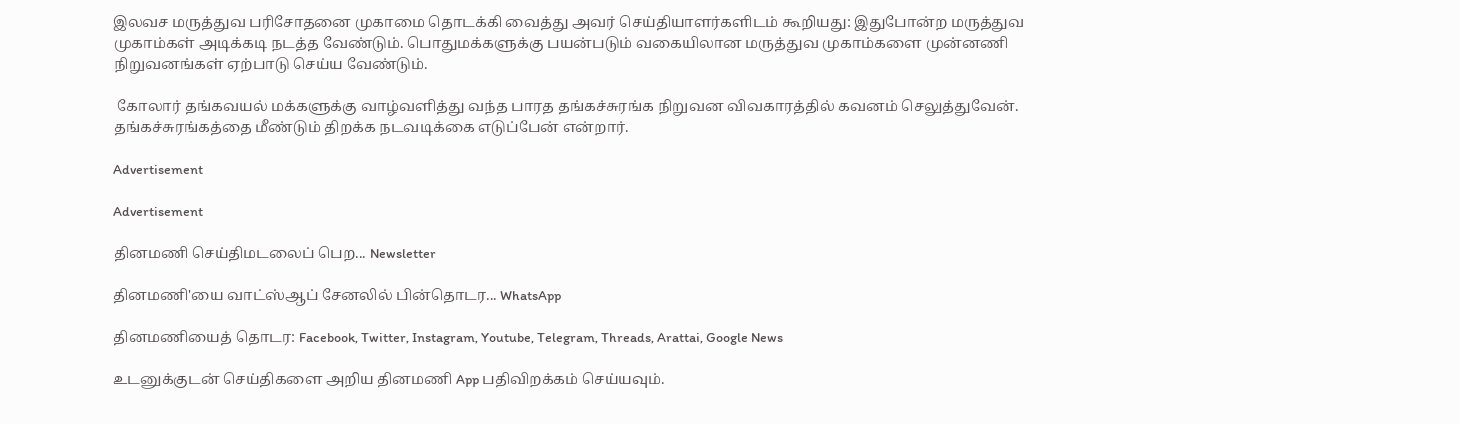இலவச மருத்துவ பரிசோதனை முகாமை தொடக்கி வைத்து அவர் செய்தியாளர்களிடம் கூறியது: இதுபோன்ற மருத்துவ முகாம்கள் அடிக்கடி நடத்த வேண்டும். பொதுமக்களுக்கு பயன்படும் வகையிலான மருத்துவ முகாம்களை முன்னணி நிறுவனங்கள் ஏற்பாடு செய்ய வேண்டும்.

 கோலார் தங்கவயல் மக்களுக்கு வாழ்வளித்து வந்த பாரத தங்கச்சுரங்க நிறுவன விவகாரத்தில் கவனம் செலுத்துவேன். தங்கச்சுரங்கத்தை மீண்டும் திறக்க நடவடிக்கை எடுப்பேன் என்றார்.

Advertisement

Advertisement

தினமணி செய்திமடலைப் பெற... Newsletter

தினமணி'யை வாட்ஸ்ஆப் சேனலில் பின்தொடர... WhatsApp

தினமணியைத் தொடர: Facebook, Twitter, Instagram, Youtube, Telegram, Threads, Arattai, Google News

உடனுக்குடன் செய்திகளை அறிய தினமணி App பதிவிறக்கம் செய்யவும்.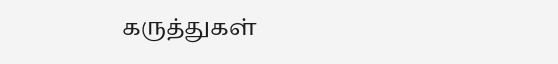கருத்துகள்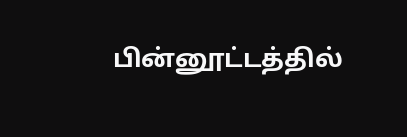பின்னூட்டத்தில்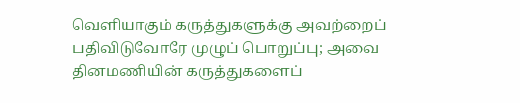வெளியாகும் கருத்துகளுக்கு அவற்றைப் பதிவிடுவோரே முழுப் பொறுப்பு; அவை தினமணியின் கருத்துகளைப்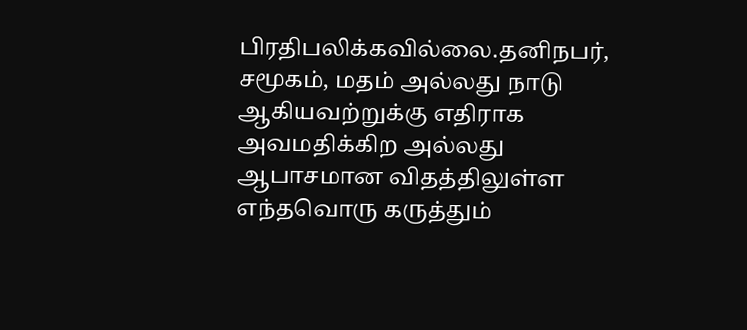பிரதிபலிக்கவில்லை.தனிநபர், சமூகம், மதம் அல்லது நாடு ஆகியவற்றுக்கு எதிராக அவமதிக்கிற அல்லது ஆபாசமான விதத்திலுள்ள எந்தவொரு கருத்தும்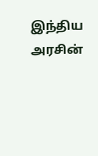இந்திய அரசின்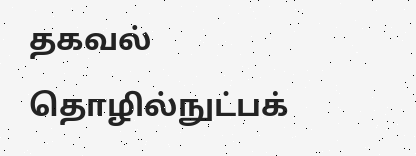தகவல் தொழில்நுட்பக்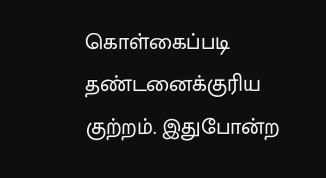கொள்கைப்படி தண்டனைக்குரிய குற்றம். இதுபோன்ற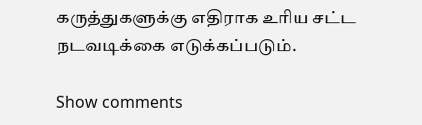கருத்துகளுக்கு எதிராக உரிய சட்ட நடவடிக்கை எடுக்கப்படும்.

Show comments